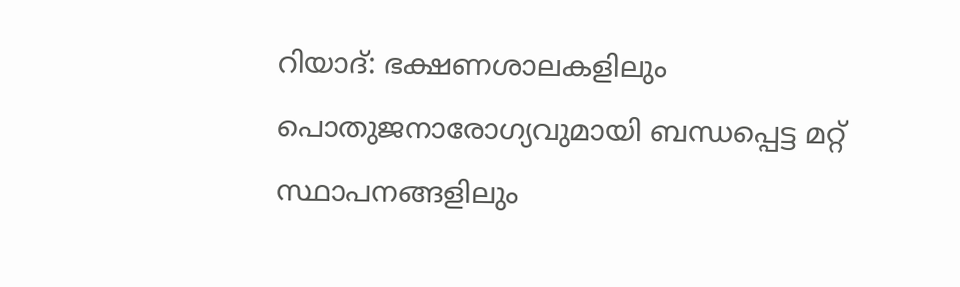റിയാദ്: ഭക്ഷണശാലകളിലും പൊതുജനാരോഗ്യവുമായി ബന്ധപ്പെട്ട മറ്റ് സ്ഥാപനങ്ങളിലും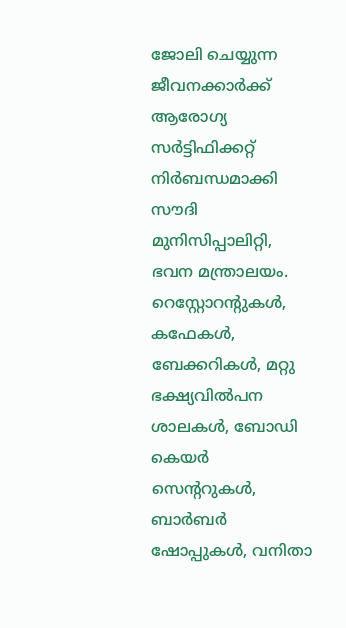ജോലി ചെയ്യുന്ന ജീവനക്കാർക്ക് ആരോഗ്യ സർട്ടിഫിക്കറ്റ് നിർബന്ധമാക്കി സൗദി മുനിസിപ്പാലിറ്റി, ഭവന മന്ത്രാലയം. റെസ്റ്റോറന്റുകൾ, കഫേകൾ, ബേക്കറികൾ, മറ്റു ഭക്ഷ്യവിൽപന ശാലകൾ, ബോഡി കെയർ സെന്ററുകൾ, ബാർബർ ഷോപ്പുകൾ, വനിതാ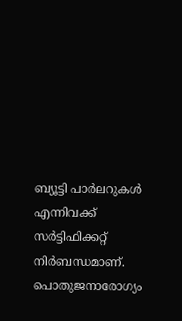ബ്യൂട്ടി പാർലറുകൾ എന്നിവക്ക് സർട്ടിഫിക്കറ്റ് നിർബന്ധമാണ്. പൊതുജനാരോഗ്യം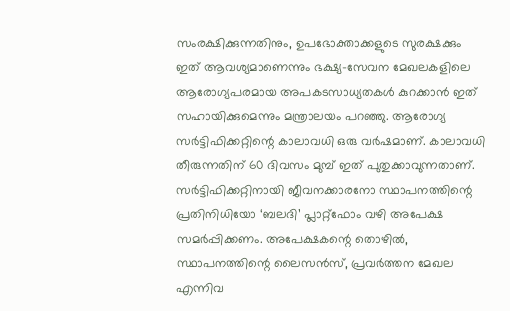സംരക്ഷിക്കുന്നതിനും, ഉപഭോക്താക്കളുടെ സുരക്ഷക്കും ഇത് ആവശ്യമാണെന്നും ഭക്ഷ്യ-സേവന മേഖലകളിലെ ആരോഗ്യപരമായ അപകടസാധ്യതകൾ കുറക്കാൻ ഇത് സഹായിക്കുമെന്നും മന്ത്രാലയം പറഞ്ഞു. ആരോഗ്യ സർട്ടിഫിക്കറ്റിന്റെ കാലാവധി ഒരു വർഷമാണ്. കാലാവധി തീരുന്നതിന് 60 ദിവസം മുമ്പ് ഇത് പുതുക്കാവുന്നതാണ്. സർട്ടിഫിക്കറ്റിനായി ജീവനക്കാരനോ സ്ഥാപനത്തിന്റെ പ്രതിനിധിയോ ‘ബലദി’ പ്ലാറ്റ്ഫോം വഴി അപേക്ഷ സമർപ്പിക്കണം. അപേക്ഷകന്റെ തൊഴിൽ, സ്ഥാപനത്തിന്റെ ലൈസൻസ്, പ്രവർത്തന മേഖല എന്നിവ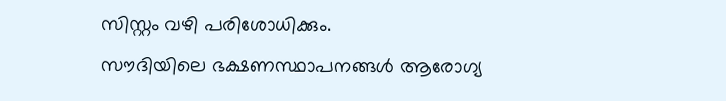സിസ്റ്റം വഴി പരിശോധിക്കും.
സൗദിയിലെ ഭക്ഷണസ്ഥാപനങ്ങൾ ആരോഗ്യ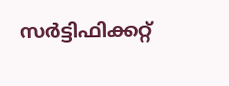സർട്ടിഫിക്കറ്റ്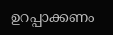ഉറപ്പാക്കണം